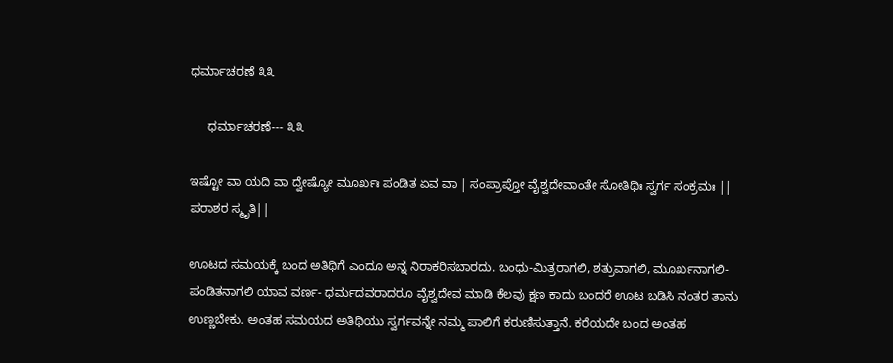ಧರ್ಮಾಚರಣೆ ೩೩

     ಧರ್ಮಾಚರಣೆ--- ೩೩

ಇಷ್ಟೋ ವಾ ಯದಿ ವಾ ದ್ವೇಷ್ಯೋ ಮೂರ್ಖಃ ಪಂಡಿತ ಏವ ವಾ | ಸಂಪ್ರಾಪ್ತೋ ವೈಶ್ವದೇವಾಂತೇ ಸೋತಿಥಿಃ ಸ್ವರ್ಗ ಸಂಕ್ರಮಃ || ಪರಾಶರ ಸ್ಮೃತಿ||

ಊಟದ ಸಮಯಕ್ಕೆ ಬಂದ ಅತಿಥಿಗೆ ಎಂದೂ ಅನ್ನ ನಿರಾಕರಿಸಬಾರದು. ಬಂಧು-ಮಿತ್ರರಾಗಲಿ, ಶತ್ರುವಾಗಲಿ, ಮೂರ್ಖನಾಗಲಿ- ಪಂಡಿತನಾಗಲಿ ಯಾವ ವರ್ಣ- ಧರ್ಮದವರಾದರೂ ವೈಶ್ವದೇವ ಮಾಡಿ ಕೆಲವು ಕ್ಷಣ ಕಾದು ಬಂದರೆ ಊಟ ಬಡಿಸಿ ನಂತರ ತಾನು ಉಣ್ಣಬೇಕು. ಅಂತಹ ಸಮಯದ ಅತಿಥಿಯು ಸ್ವರ್ಗವನ್ನೇ ನಮ್ಮ ಪಾಲಿಗೆ ಕರುಣಿಸುತ್ತಾನೆ. ಕರೆಯದೇ ಬಂದ ಅಂತಹ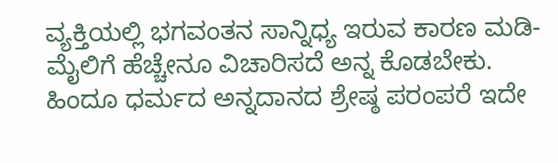ವ್ಯಕ್ತಿಯಲ್ಲಿ ಭಗವಂತನ ಸಾನ್ನಿಧ್ಯ ಇರುವ ಕಾರಣ ಮಡಿ- ಮೈಲಿಗೆ ಹೆಚ್ಚೇನೂ ವಿಚಾರಿಸದೆ ಅನ್ನ ಕೊಡಬೇಕು‌. ಹಿಂದೂ ಧರ್ಮದ ಅನ್ನದಾನದ ಶ್ರೇಷ್ಠ ಪರಂಪರೆ ಇದೇ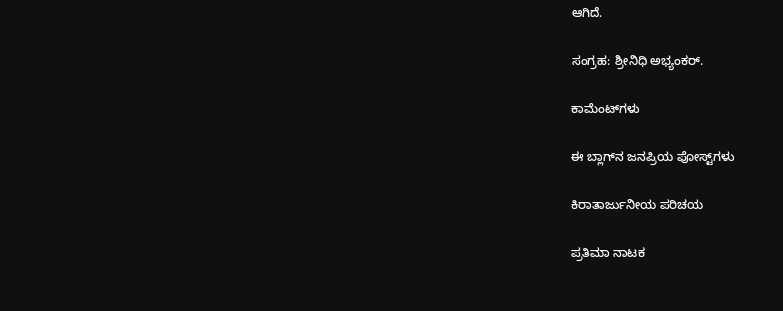ಆಗಿದೆ.

ಸಂಗ್ರಹ: ಶ್ರೀನಿಧಿ ಅಭ್ಯಂಕರ್.

ಕಾಮೆಂಟ್‌ಗಳು

ಈ ಬ್ಲಾಗ್‌ನ ಜನಪ್ರಿಯ ಪೋಸ್ಟ್‌ಗಳು

ಕಿರಾತಾರ್ಜುನೀಯ ಪರಿಚಯ

ಪ್ರತಿಮಾ ನಾಟಕ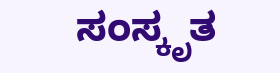ಸಂಸ್ಕೃತ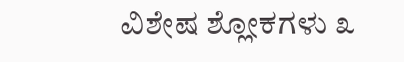ವಿಶೇಷ ಶ್ಲೋಕಗಳು ೩